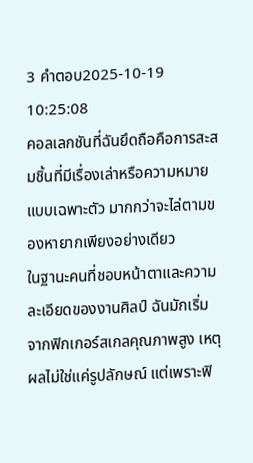3 คำตอบ2025-10-19 10:25:08
คอลเลกชันที่ฉันยึดถือคือการสะสมชิ้นที่มีเรื่องเล่าหรือความหมายแบบเฉพาะตัว มากกว่าจะไล่ตามของหายากเพียงอย่างเดียว
ในฐานะคนที่ชอบหน้าตาและความละเอียดของงานศิลป์ ฉันมักเริ่มจากฟิกเกอร์สเกลคุณภาพสูง เหตุผลไม่ใช่แค่รูปลักษณ์ แต่เพราะฟิ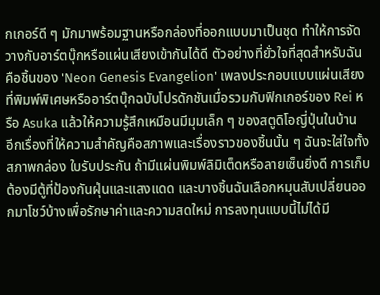กเกอร์ดี ๆ มักมาพร้อมฐานหรือกล่องที่ออกแบบมาเป็นชุด ทำให้การจัดวางกับอาร์ตบุ๊กหรือแผ่นเสียงเข้ากันได้ดี ตัวอย่างที่ยั่วใจที่สุดสำหรับฉันคือชิ้นของ 'Neon Genesis Evangelion' เพลงประกอบแบบแผ่นเสียงที่พิมพ์พิเศษหรืออาร์ตบุ๊กฉบับโปรดักชันเมื่อรวมกับฟิกเกอร์ของ Rei หรือ Asuka แล้วให้ความรู้สึกเหมือนมีมุมเล็ก ๆ ของสตูดิโอญี่ปุ่นในบ้าน
อีกเรื่องที่ให้ความสำคัญคือสภาพและเรื่องราวของชิ้นนั้น ๆ ฉันจะใส่ใจทั้งสภาพกล่อง ใบรับประกัน ถ้ามีแผ่นพิมพ์ลิมิเต็ดหรือลายเซ็นยิ่งดี การเก็บต้องมีตู้ที่ป้องกันฝุ่นและแสงแดด และบางชิ้นฉันเลือกหมุนสับเปลี่ยนออกมาโชว์บ้างเพื่อรักษาค่าและความสดใหม่ การลงทุนแบบนี้ไม่ได้มี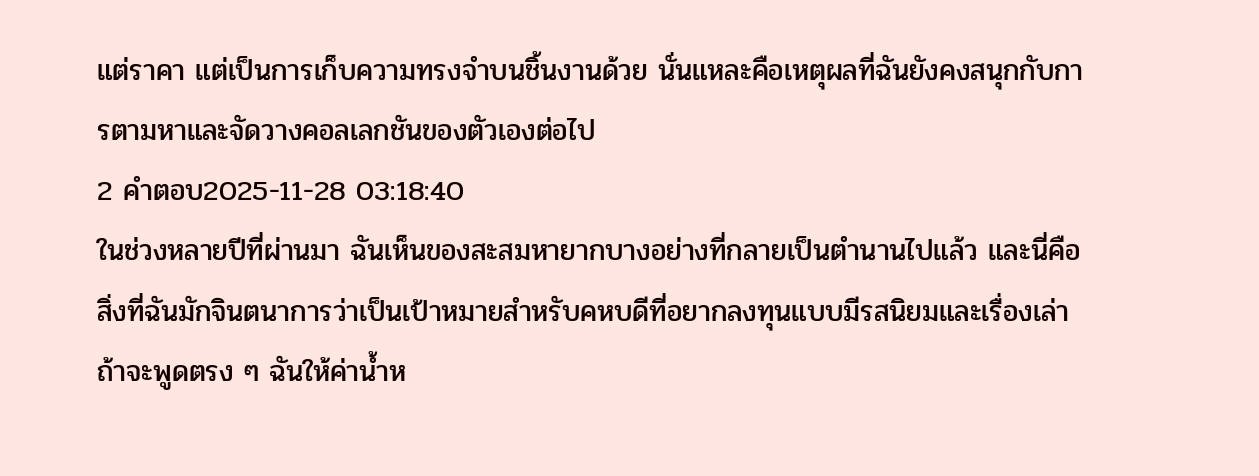แต่ราคา แต่เป็นการเก็บความทรงจำบนชิ้นงานด้วย นั่นแหละคือเหตุผลที่ฉันยังคงสนุกกับการตามหาและจัดวางคอลเลกชันของตัวเองต่อไป
2 คำตอบ2025-11-28 03:18:40
ในช่วงหลายปีที่ผ่านมา ฉันเห็นของสะสมหายากบางอย่างที่กลายเป็นตำนานไปแล้ว และนี่คือสิ่งที่ฉันมักจินตนาการว่าเป็นเป้าหมายสำหรับคหบดีที่อยากลงทุนแบบมีรสนิยมและเรื่องเล่า
ถ้าจะพูดตรง ๆ ฉันให้ค่าน้ำห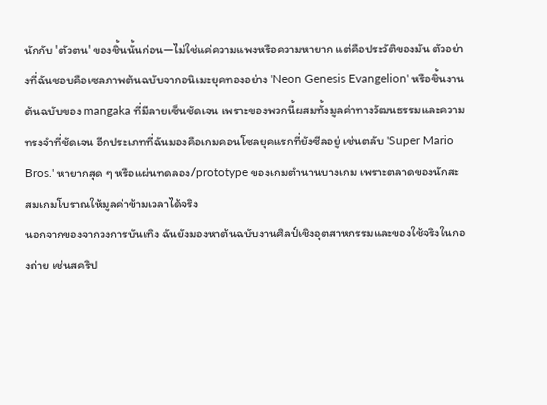นักกับ 'ตัวตน' ของชิ้นนั้นก่อน—ไม่ใช่แค่ความแพงหรือความหายาก แต่คือประวัติของมัน ตัวอย่างที่ฉันชอบคือเซลภาพต้นฉบับจากอนิเมะยุคทองอย่าง 'Neon Genesis Evangelion' หรือชิ้นงานต้นฉบับของ mangaka ที่มีลายเซ็นชัดเจน เพราะของพวกนี้ผสมทั้งมูลค่าทางวัฒนธรรมและความทรงจำที่ชัดเจน อีกประเภทที่ฉันมองคือเกมคอนโซลยุคแรกที่ยังซีลอยู่ เช่นตลับ 'Super Mario Bros.' หายากสุด ๆ หรือแผ่นทดลอง/prototype ของเกมตำนานบางเกม เพราะตลาดของนักสะสมเกมโบราณให้มูลค่าข้ามเวลาได้จริง
นอกจากของจากวงการบันเทิง ฉันยังมองหาต้นฉบับงานศิลป์เชิงอุตสาหกรรมและของใช้จริงในกองถ่าย เช่นสคริป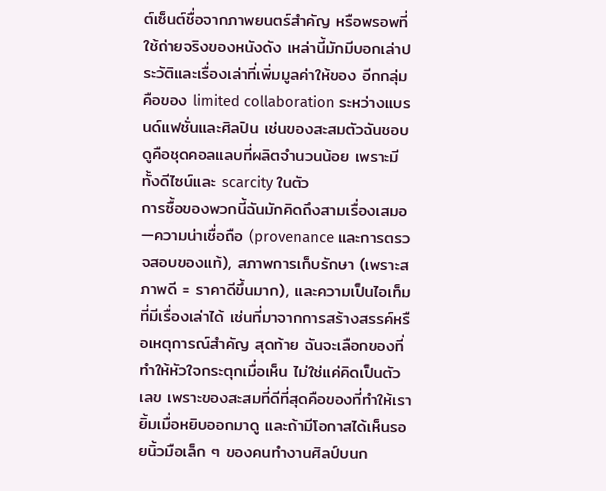ต์เซ็นต์ชื่อจากภาพยนตร์สำคัญ หรือพรอพที่ใช้ถ่ายจริงของหนังดัง เหล่านี้มักมีบอกเล่าประวัติและเรื่องเล่าที่เพิ่มมูลค่าให้ของ อีกกลุ่มคือของ limited collaboration ระหว่างแบรนด์แฟชั่นและศิลปิน เช่นของสะสมตัวฉันชอบดูคือชุดคอลแลบที่ผลิตจำนวนน้อย เพราะมีทั้งดีไซน์และ scarcity ในตัว
การซื้อของพวกนี้ฉันมักคิดถึงสามเรื่องเสมอ—ความน่าเชื่อถือ (provenance และการตรวจสอบของแท้), สภาพการเก็บรักษา (เพราะสภาพดี = ราคาดีขึ้นมาก), และความเป็นไอเท็มที่มีเรื่องเล่าได้ เช่นที่มาจากการสร้างสรรค์หรือเหตุการณ์สำคัญ สุดท้าย ฉันจะเลือกของที่ทำให้หัวใจกระตุกเมื่อเห็น ไม่ใช่แค่คิดเป็นตัวเลข เพราะของสะสมที่ดีที่สุดคือของที่ทำให้เรายิ้มเมื่อหยิบออกมาดู และถ้ามีโอกาสได้เห็นรอยนิ้วมือเล็ก ๆ ของคนทำงานศิลป์บนก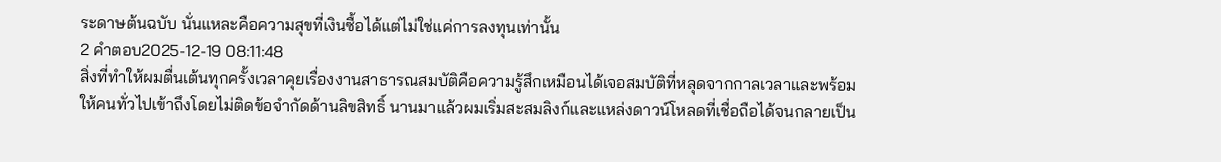ระดาษต้นฉบับ นั่นแหละคือความสุขที่เงินซื้อได้แต่ไม่ใช่แค่การลงทุนเท่านั้น
2 คำตอบ2025-12-19 08:11:48
สิ่งที่ทำให้ผมตื่นเต้นทุกครั้งเวลาคุยเรื่องงานสาธารณสมบัติคือความรู้สึกเหมือนได้เจอสมบัติที่หลุดจากกาลเวลาและพร้อมให้คนทั่วไปเข้าถึงโดยไม่ติดข้อจำกัดด้านลิขสิทธิ์ นานมาแล้วผมเริ่มสะสมลิงก์และแหล่งดาวน์โหลดที่เชื่อถือได้จนกลายเป็น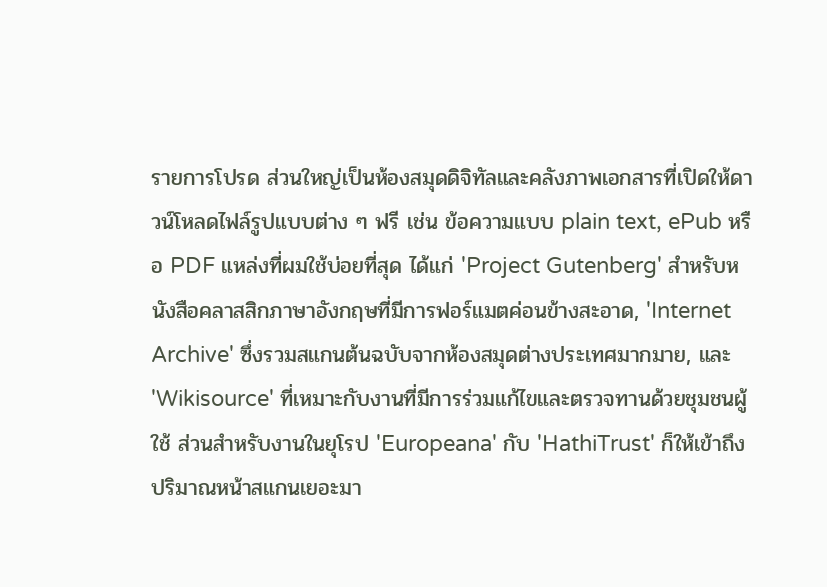รายการโปรด ส่วนใหญ่เป็นห้องสมุดดิจิทัลและคลังภาพเอกสารที่เปิดให้ดาวน์โหลดไฟล์รูปแบบต่าง ๆ ฟรี เช่น ข้อความแบบ plain text, ePub หรือ PDF แหล่งที่ผมใช้บ่อยที่สุด ได้แก่ 'Project Gutenberg' สำหรับหนังสือคลาสสิกภาษาอังกฤษที่มีการฟอร์แมตค่อนข้างสะอาด, 'Internet Archive' ซึ่งรวมสแกนต้นฉบับจากห้องสมุดต่างประเทศมากมาย, และ 'Wikisource' ที่เหมาะกับงานที่มีการร่วมแก้ไขและตรวจทานด้วยชุมชนผู้ใช้ ส่วนสำหรับงานในยุโรป 'Europeana' กับ 'HathiTrust' ก็ให้เข้าถึงปริมาณหน้าสแกนเยอะมา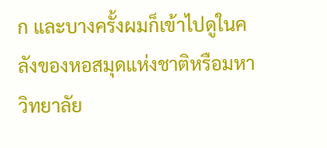ก และบางครั้งผมก็เข้าไปดูในคลังของหอสมุดแห่งชาติหรือมหาวิทยาลัย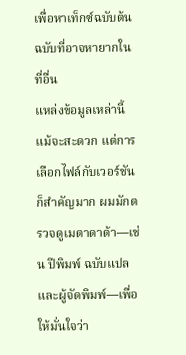เพื่อหาเท็กซ์ฉบับต้นฉบับที่อาจหายากในที่อื่น
แหล่งข้อมูลเหล่านี้แม้จะสะดวก แต่การเลือกไฟล์กับเวอร์ชันก็สำคัญมาก ผมมักตรวจดูเมตาดาต้า—เช่น ปีพิมพ์ ฉบับแปล และผู้จัดพิมพ์—เพื่อให้มั่นใจว่า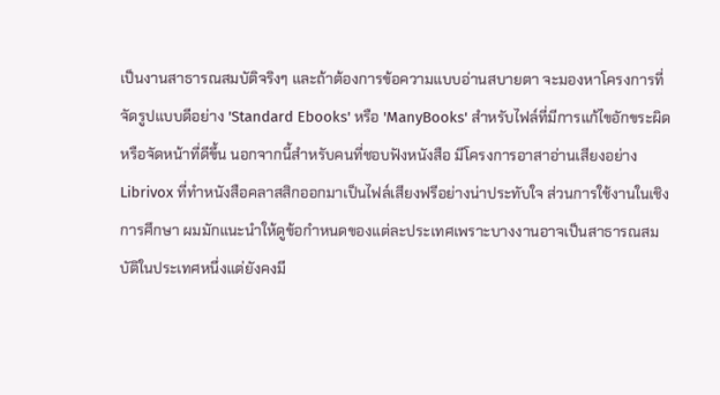เป็นงานสาธารณสมบัติจริงๆ และถ้าต้องการข้อความแบบอ่านสบายตา จะมองหาโครงการที่จัดรูปแบบดีอย่าง 'Standard Ebooks' หรือ 'ManyBooks' สำหรับไฟล์ที่มีการแก้ไขอักขระผิดหรือจัดหน้าที่ดีขึ้น นอกจากนี้สำหรับคนที่ชอบฟังหนังสือ มีโครงการอาสาอ่านเสียงอย่าง Librivox ที่ทำหนังสือคลาสสิกออกมาเป็นไฟล์เสียงฟรีอย่างน่าประทับใจ ส่วนการใช้งานในเชิงการศึกษา ผมมักแนะนำให้ดูข้อกำหนดของแต่ละประเทศเพราะบางงานอาจเป็นสาธารณสมบัติในประเทศหนึ่งแต่ยังคงมี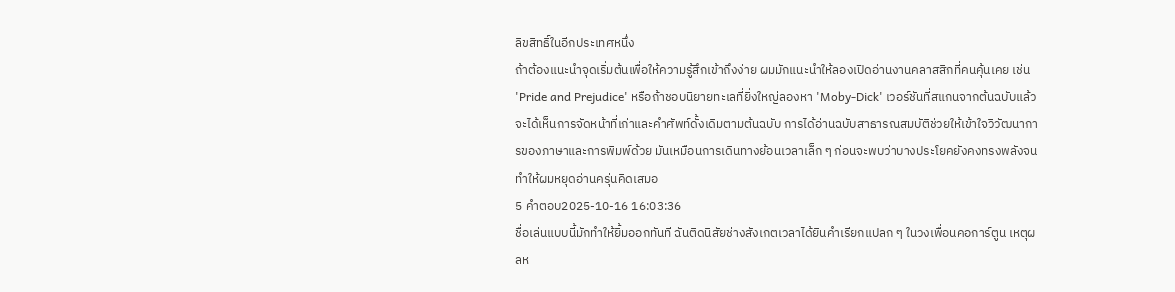ลิขสิทธิ์ในอีกประเทศหนึ่ง
ถ้าต้องแนะนำจุดเริ่มต้นเพื่อให้ความรู้สึกเข้าถึงง่าย ผมมักแนะนำให้ลองเปิดอ่านงานคลาสสิกที่คนคุ้นเคย เช่น 'Pride and Prejudice' หรือถ้าชอบนิยายทะเลที่ยิ่งใหญ่ลองหา 'Moby-Dick' เวอร์ชันที่สแกนจากต้นฉบับแล้วจะได้เห็นการจัดหน้าที่เก่าและคำศัพท์ดั้งเดิมตามต้นฉบับ การได้อ่านฉบับสาธารณสมบัติช่วยให้เข้าใจวิวัฒนาการของภาษาและการพิมพ์ด้วย มันเหมือนการเดินทางย้อนเวลาเล็ก ๆ ก่อนจะพบว่าบางประโยคยังคงทรงพลังจนทำให้ผมหยุดอ่านครุ่นคิดเสมอ
5 คำตอบ2025-10-16 16:03:36
ชื่อเล่นแบบนี้มักทำให้ยิ้มออกทันที ฉันติดนิสัยช่างสังเกตเวลาได้ยินคำเรียกแปลก ๆ ในวงเพื่อนคอการ์ตูน เหตุผลห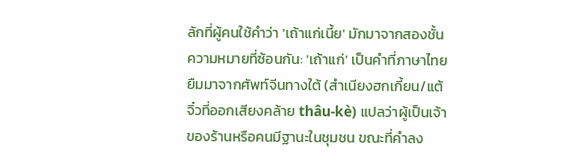ลักที่ผู้คนใช้คำว่า 'เถ้าแก่เนี้ย' มักมาจากสองชั้นความหมายที่ซ้อนกัน: 'เถ้าแก่' เป็นคำที่ภาษาไทยยืมมาจากศัพท์จีนทางใต้ (สำเนียงฮกเกี้ยน/แต้จิ๋วที่ออกเสียงคล้าย thâu-kè) แปลว่าผู้เป็นเจ้าของร้านหรือคนมีฐานะในชุมชน ขณะที่คำลง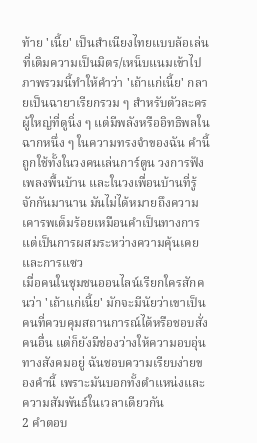ท้าย 'เนี้ย' เป็นสำเนียงไทยแบบล้อเล่นที่เติมความเป็นมิตร/เหน็บแนมเข้าไป
ภาพรวมนี้ทำให้คำว่า 'เถ้าแก่เนี้ย' กลายเป็นฉายาเรียกรวม ๆ สำหรับตัวละครผู้ใหญ่ที่ดูนิ่ง ๆ แต่มีพลังหรืออิทธิพลในฉากหนึ่ง ๆ ในความทรงจำของฉัน คำนี้ถูกใช้ทั้งในวงคนเล่นการ์ตูน วงการฟังเพลงพื้นบ้าน และในวงเพื่อนบ้านที่รู้จักกันมานาน มันไม่ได้หมายถึงความเคารพเต็มร้อยเหมือนคำเป็นทางการ แต่เป็นการผสมระหว่างความคุ้นเคยและการแซว
เมื่อคนในชุมชนออนไลน์เรียกใครสักคนว่า 'เถ้าแก่เนี้ย' มักจะมีนัยว่าเขาเป็นคนที่ควบคุมสถานการณ์ได้หรือชอบสั่งคนอื่น แต่ก็ยังมีช่องว่างให้ความอบอุ่นทางสังคมอยู่ ฉันชอบความเรียบง่ายของคำนี้ เพราะมันบอกทั้งตำแหน่งและความสัมพันธ์ในเวลาเดียวกัน
2 คำตอบ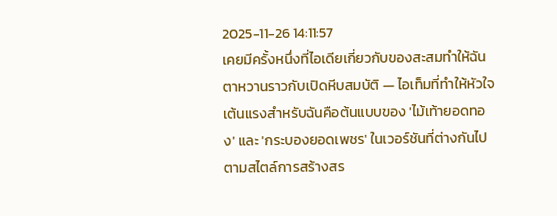2025-11-26 14:11:57
เคยมีครั้งหนึ่งที่ไอเดียเกี่ยวกับของสะสมทำให้ฉันตาหวานราวกับเปิดหีบสมบัติ — ไอเท็มที่ทำให้หัวใจเต้นแรงสำหรับฉันคือต้นแบบของ 'ไม้เท้ายอดทอง' และ 'กระบองยอดเพชร' ในเวอร์ชันที่ต่างกันไปตามสไตล์การสร้างสร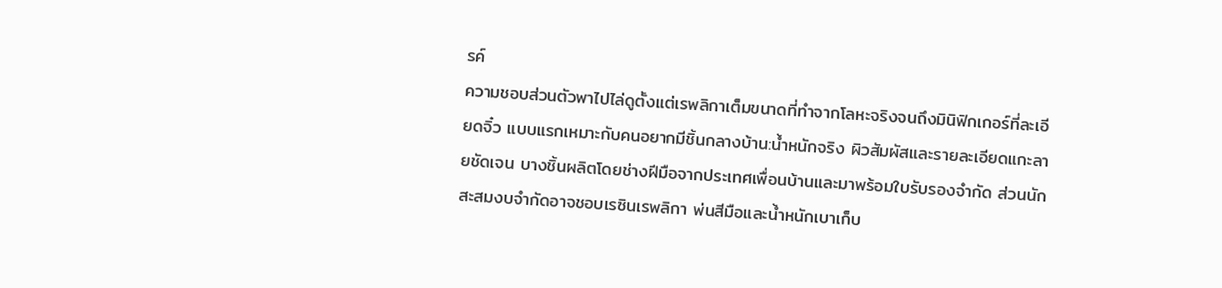รค์
ความชอบส่วนตัวพาไปไล่ดูตั้งแต่เรพลิกาเต็มขนาดที่ทำจากโลหะจริงจนถึงมินิฟิกเกอร์ที่ละเอียดจิ๋ว แบบแรกเหมาะกับคนอยากมีชิ้นกลางบ้าน:น้ำหนักจริง ผิวสัมผัสและรายละเอียดแกะลายชัดเจน บางชิ้นผลิตโดยช่างฝีมือจากประเทศเพื่อนบ้านและมาพร้อมใบรับรองจำกัด ส่วนนักสะสมงบจำกัดอาจชอบเรซินเรพลิกา พ่นสีมือและน้ำหนักเบาเก็บ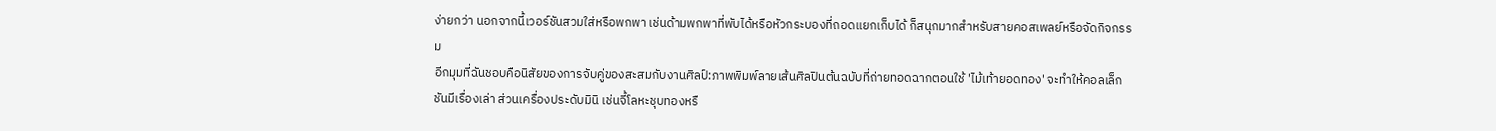ง่ายกว่า นอกจากนี้เวอร์ชันสวมใส่หรือพกพา เช่นด้ามพกพาที่พับได้หรือหัวกระบองที่ถอดแยกเก็บได้ ก็สนุกมากสำหรับสายคอสเพลย์หรือจัดกิจกรรม
อีกมุมที่ฉันชอบคือนิสัยของการจับคู่ของสะสมกับงานศิลป์:ภาพพิมพ์ลายเส้นศิลปินต้นฉบับที่ถ่ายทอดฉากตอนใช้ 'ไม้เท้ายอดทอง' จะทำให้คอลเล็กชันมีเรื่องเล่า ส่วนเครื่องประดับมินิ เช่นจี้โลหะชุบทองหรื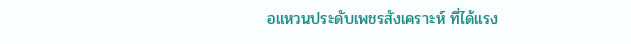อแหวนประดับเพชรสังเคราะห์ ที่ได้แรง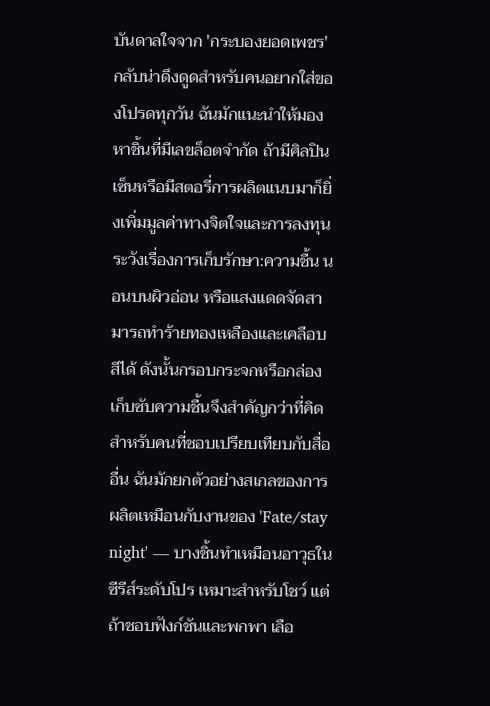บันดาลใจจาก 'กระบองยอดเพชร' กลับน่าดึงดูดสำหรับคนอยากใส่ของโปรดทุกวัน ฉันมักแนะนำให้มองหาชิ้นที่มีเลขล็อตจำกัด ถ้ามีศิลปินเซ็นหรือมีสตอรี่การผลิตแนบมาก็ยิ่งเพิ่มมูลค่าทางจิตใจและการลงทุน ระวังเรื่องการเก็บรักษา:ความชื้น นอนบนผิวอ่อน หรือแสงแดดจัดสามารถทำร้ายทองเหลืองและเคลือบสีได้ ดังนั้นกรอบกระจกหรือกล่องเก็บซับความชื้นจึงสำคัญกว่าที่คิด
สำหรับคนที่ชอบเปรียบเทียบกับสื่ออื่น ฉันมักยกตัวอย่างสเกลของการผลิตเหมือนกับงานของ 'Fate/stay night' — บางชิ้นทำเหมือนอาวุธในซีรีส์ระดับโปร เหมาะสำหรับโชว์ แต่ถ้าชอบฟังก์ชันและพกพา เลือ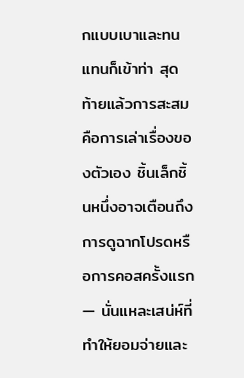กแบบเบาและทนแทนก็เข้าท่า สุดท้ายแล้วการสะสมคือการเล่าเรื่องของตัวเอง ชิ้นเล็กชิ้นหนึ่งอาจเตือนถึงการดูฉากโปรดหรือการคอสครั้งแรก — นั่นแหละเสน่ห์ที่ทำให้ยอมจ่ายและ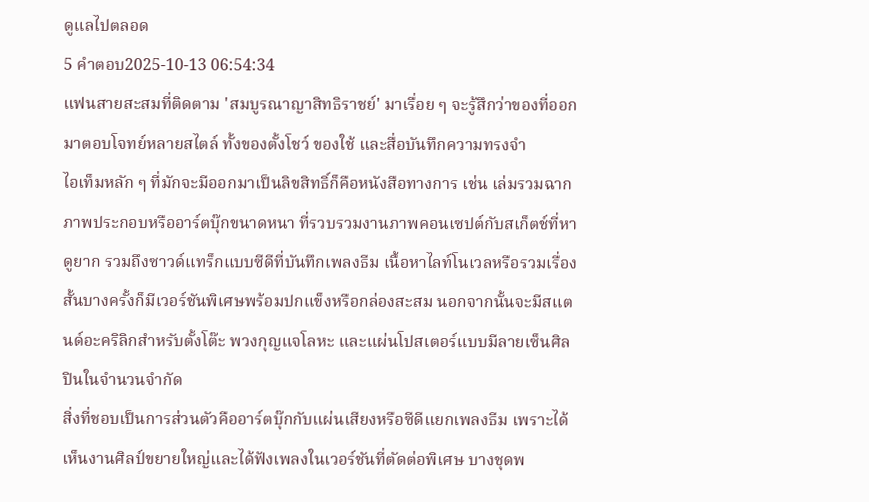ดูแลไปตลอด
5 คำตอบ2025-10-13 06:54:34
แฟนสายสะสมที่ติดตาม 'สมบูรณาญาสิทธิราชย์' มาเรื่อย ๆ จะรู้สึกว่าของที่ออกมาตอบโจทย์หลายสไตล์ ทั้งของตั้งโชว์ ของใช้ และสื่อบันทึกความทรงจำ
ไอเท็มหลัก ๆ ที่มักจะมีออกมาเป็นลิขสิทธิ์ก็คือหนังสือทางการ เช่น เล่มรวมฉากภาพประกอบหรืออาร์ตบุ๊กขนาดหนา ที่รวบรวมงานภาพคอนเซปต์กับสเก็ตช์ที่หาดูยาก รวมถึงซาวด์แทร็กแบบซีดีที่บันทึกเพลงธีม เนื้อหาไลท์โนเวลหรือรวมเรื่องสั้นบางครั้งก็มีเวอร์ชันพิเศษพร้อมปกแข็งหรือกล่องสะสม นอกจากนั้นจะมีสแตนด์อะคริลิกสำหรับตั้งโต๊ะ พวงกุญแจโลหะ และแผ่นโปสเตอร์แบบมีลายเซ็นศิลปินในจำนวนจำกัด
สิ่งที่ชอบเป็นการส่วนตัวคืออาร์ตบุ๊กกับแผ่นเสียงหรือซีดีแยกเพลงธีม เพราะได้เห็นงานศิลป์ขยายใหญ่และได้ฟังเพลงในเวอร์ชันที่ตัดต่อพิเศษ บางชุดพ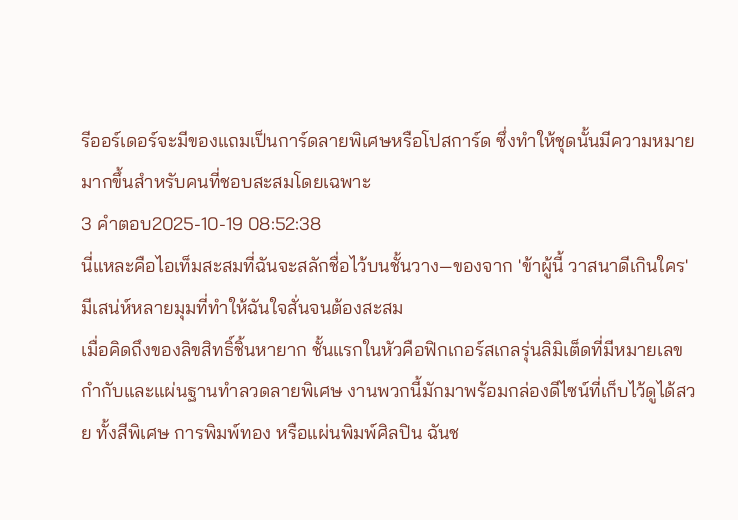รีออร์เดอร์จะมีของแถมเป็นการ์ดลายพิเศษหรือโปสการ์ด ซึ่งทำให้ชุดนั้นมีความหมายมากขึ้นสำหรับคนที่ชอบสะสมโดยเฉพาะ
3 คำตอบ2025-10-19 08:52:38
นี่แหละคือไอเท็มสะสมที่ฉันจะสลักชื่อไว้บนชั้นวาง—ของจาก 'ข้าผู้นี้ วาสนาดีเกินใคร' มีเสน่ห์หลายมุมที่ทำให้ฉันใจสั่นจนต้องสะสม
เมื่อคิดถึงของลิขสิทธิ์ชิ้นหายาก ชั้นแรกในหัวคือฟิกเกอร์สเกลรุ่นลิมิเต็ดที่มีหมายเลขกำกับและแผ่นฐานทำลวดลายพิเศษ งานพวกนี้มักมาพร้อมกล่องดีไซน์ที่เก็บไว้ดูได้สวย ทั้งสีพิเศษ การพิมพ์ทอง หรือแผ่นพิมพ์ศิลปิน ฉันช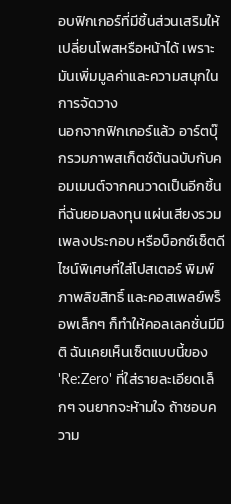อบฟิกเกอร์ที่มีชิ้นส่วนเสริมให้เปลี่ยนโพสหรือหน้าได้ เพราะมันเพิ่มมูลค่าและความสนุกในการจัดวาง
นอกจากฟิกเกอร์แล้ว อาร์ตบุ๊กรวมภาพสเก็ตช์ต้นฉบับกับคอมเมนต์จากคนวาดเป็นอีกชิ้นที่ฉันยอมลงทุน แผ่นเสียงรวมเพลงประกอบ หรือบ็อกซ์เซ็ตดีไซน์พิเศษที่ใส่โปสเตอร์ พิมพ์ภาพลิขสิทธิ์ และคอสเพลย์พร็อพเล็กๆ ก็ทำให้คอลเลคชั่นมีมิติ ฉันเคยเห็นเซ็ตแบบนี้ของ 'Re:Zero' ที่ใส่รายละเอียดเล็กๆ จนยากจะห้ามใจ ถ้าชอบความ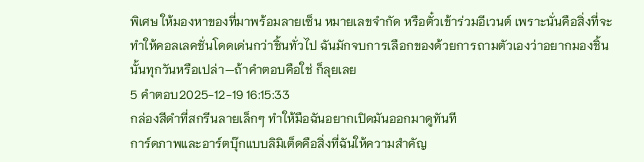พิเศษ ให้มองหาของที่มาพร้อมลายเซ็น หมายเลขจำกัด หรือตั๋วเข้าร่วมอีเวนต์ เพราะนั่นคือสิ่งที่จะทำให้คอลเลคชั่นโดดเด่นกว่าชิ้นทั่วไป ฉันมักจบการเลือกของด้วยการถามตัวเองว่าอยากมองชิ้นนั้นทุกวันหรือเปล่า—ถ้าคำตอบคือใช่ ก็ลุยเลย
5 คำตอบ2025-12-19 16:15:33
กล่องสีดำที่สกรีนลายเล็กๆ ทำให้มือฉันอยากเปิดมันออกมาดูทันที
การ์ดภาพและอาร์ตบุ๊กแบบลิมิเต็ดคือสิ่งที่ฉันให้ความสำคัญ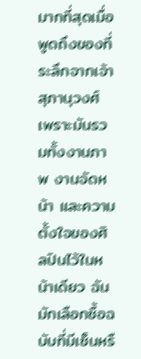มากที่สุดเมื่อพูดถึงของที่ระลึกจากเจ้าสุภานุวงศ์ เพราะมันรวมทั้งงานภาพ งานจัดหน้า และความตั้งใจของศิลปินไว้ในหน้าเดียว ฉันมักเลือกซื้อฉบับที่มีเซ็นหรื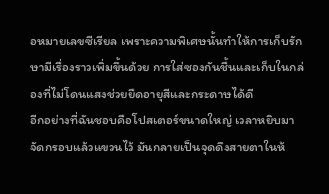อหมายเลขซีเรียล เพราะความพิเศษนั้นทำให้การเก็บรักษามีเรื่องราวเพิ่มขึ้นด้วย การใส่ซองกันชื้นและเก็บในกล่องที่ไม่โดนแสงช่วยยืดอายุสีและกระดาษได้ดี
อีกอย่างที่ฉันชอบคือโปสเตอร์ขนาดใหญ่ เวลาหยิบมาจัดกรอบแล้วแขวนไว้ มันกลายเป็นจุดดึงสายตาในห้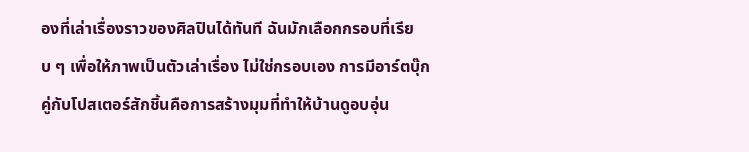องที่เล่าเรื่องราวของศิลปินได้ทันที ฉันมักเลือกกรอบที่เรียบ ๆ เพื่อให้ภาพเป็นตัวเล่าเรื่อง ไม่ใช่กรอบเอง การมีอาร์ตบุ๊กคู่กับโปสเตอร์สักชิ้นคือการสร้างมุมที่ทำให้บ้านดูอบอุ่น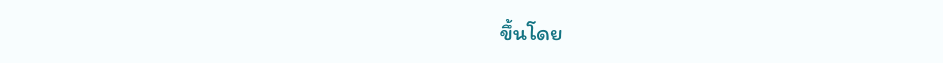ขึ้นโดย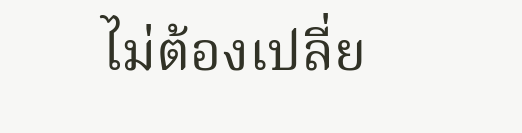ไม่ต้องเปลี่ย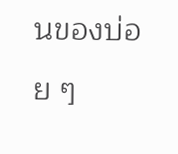นของบ่อย ๆ